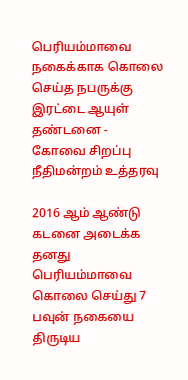பெரியம்மாவை நகைக்காக கொலை செய்த நபருக்கு இரட்டை ஆயுள் தண்டனை - கோவை சிறப்பு நீதிமன்றம் உத்தரவு

2016 ஆம் ஆண்டு கடனை அடைக்க தனது பெரியம்மாவை கொலை செய்து 7 பவுன் நகையை திருடிய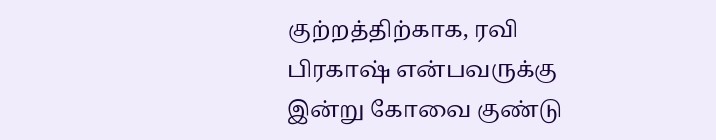குற்றத்திற்காக, ரவி பிரகாஷ் என்பவருக்கு இன்று கோவை குண்டு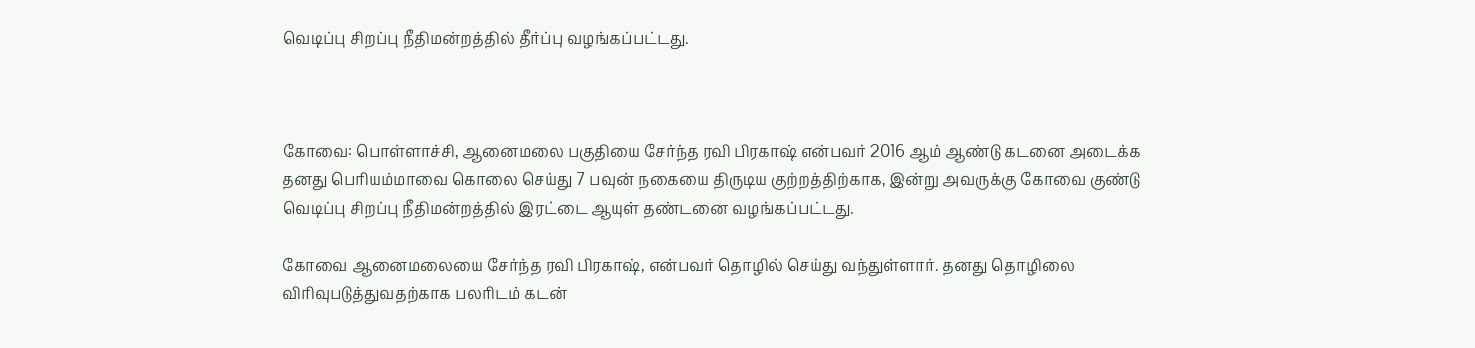வெடிப்பு சிறப்பு நீதிமன்றத்தில் தீர்ப்பு வழங்கப்பட்டது.



கோவை: பொள்ளாச்சி, ஆனைமலை பகுதியை சேர்ந்த ரவி பிரகாஷ் என்பவர் 2016 ஆம் ஆண்டு கடனை அடைக்க தனது பெரியம்மாவை கொலை செய்து 7 பவுன் நகையை திருடிய குற்றத்திற்காக, இன்று அவருக்கு கோவை குண்டு வெடிப்பு சிறப்பு நீதிமன்றத்தில் இரட்டை ஆயுள் தண்டனை வழங்கப்பட்டது.

கோவை ஆனைமலையை சேர்ந்த ரவி பிரகாஷ், என்பவர் தொழில் செய்து வந்துள்ளார். தனது தொழிலை விரிவுபடுத்துவதற்காக பலரிடம் கடன்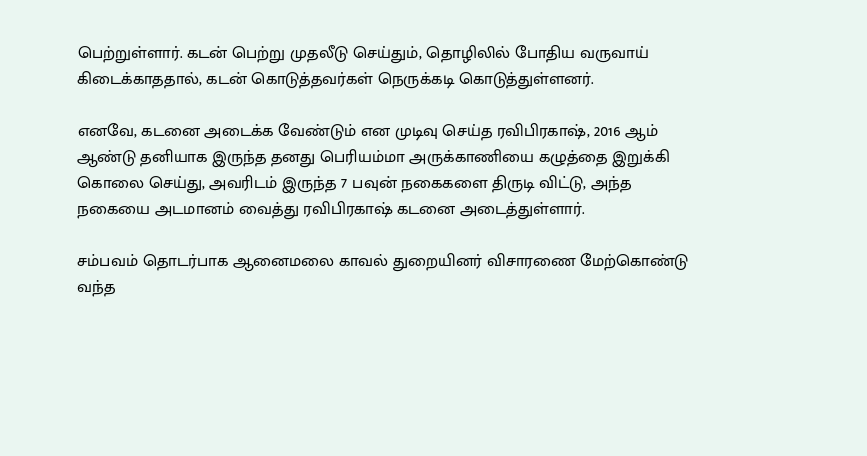பெற்றுள்ளார். கடன் பெற்று முதலீடு செய்தும், தொழிலில் போதிய வருவாய் கிடைக்காததால், கடன் கொடுத்தவர்கள் நெருக்கடி கொடுத்துள்ளனர்.

எனவே, கடனை அடைக்க வேண்டும் என முடிவு செய்த ரவிபிரகாஷ், 2016 ஆம் ஆண்டு தனியாக இருந்த தனது பெரியம்மா அருக்காணியை கழுத்தை இறுக்கி கொலை செய்து, அவரிடம் இருந்த 7 பவுன் நகைகளை திருடி விட்டு, அந்த நகையை அடமானம் வைத்து ரவிபிரகாஷ் கடனை அடைத்துள்ளார்.

சம்பவம் தொடர்பாக ஆனைமலை காவல் துறையினர் விசாரணை மேற்கொண்டு வந்த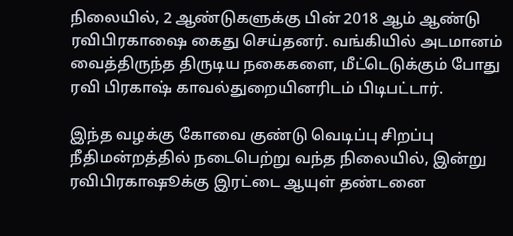நிலையில், 2 ஆண்டுகளுக்கு பின் 2018 ஆம் ஆண்டு ரவிபிரகாஷை கைது செய்தனர். வங்கியில் அடமானம் வைத்திருந்த திருடிய நகைகளை, மீட்டெடுக்கும் போது ரவி பிரகாஷ் காவல்துறையினரிடம் பிடிபட்டார்.

இந்த வழக்கு கோவை குண்டு வெடிப்பு சிறப்பு நீதிமன்றத்தில் நடைபெற்று வந்த நிலையில், இன்று ரவிபிரகாஷூக்கு இரட்டை ஆயுள் தண்டனை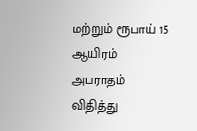மற்றும் ரூபாய் 15 ஆயிரம் அபராதம் விதித்து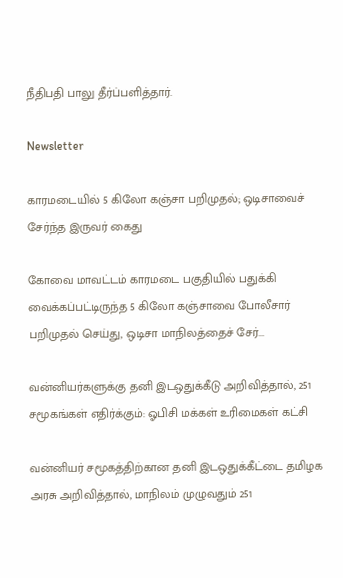நீதிபதி பாலு தீர்ப்பளித்தார்.

Newsletter

காரமடையில் 5 கிலோ கஞ்சா பறிமுதல்; ஒடிசாவைச் சேர்ந்த இருவர் கைது

கோவை மாவட்டம் காரமடை பகுதியில் பதுக்கி வைக்கப்பட்டிருந்த 5 கிலோ கஞ்சாவை போலீசார் பறிமுதல் செய்து, ஒடிசா மாநிலத்தைச் சேர்...

வன்னியர்களுக்கு தனி இடஒதுக்கீடு அறிவித்தால், 251 சமூகங்கள் எதிர்க்கும்: ஓபிசி மக்கள் உரிமைகள் கட்சி

வன்னியர் சமூகத்திற்கான தனி இடஒதுக்கீட்டை தமிழக அரசு அறிவித்தால், மாநிலம் முழுவதும் 251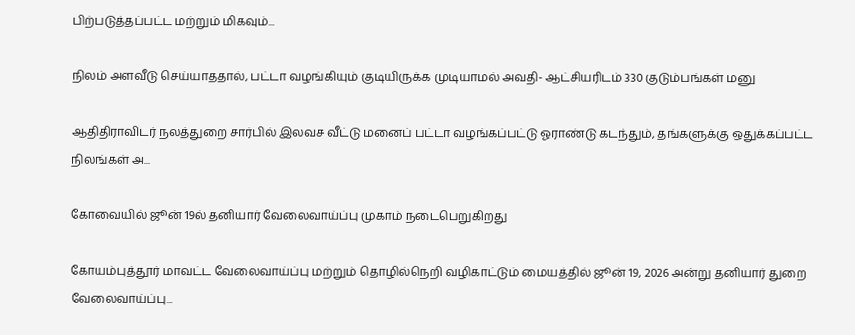பிற்படுத்தப்பட்ட மற்றும் மிகவும்...

நிலம் அளவீடு செய்யாததால், பட்டா வழங்கியும் குடியிருக்க முடியாமல் அவதி- ஆட்சியரிடம் 330 குடும்பங்கள் மனு

ஆதிதிராவிடர் நலத்துறை சார்பில் இலவச வீட்டு மனைப் பட்டா வழங்கப்பட்டு ஓராண்டு கடந்தும், தங்களுக்கு ஒதுக்கப்பட்ட நிலங்கள் அ...

கோவையில் ஜூன் 19ல் தனியார் வேலைவாய்ப்பு முகாம் நடைபெறுகிறது

கோயம்புத்தூர் மாவட்ட வேலைவாய்ப்பு மற்றும் தொழில்நெறி வழிகாட்டும் மையத்தில் ஜூன் 19, 2026 அன்று தனியார் துறை வேலைவாய்ப்பு...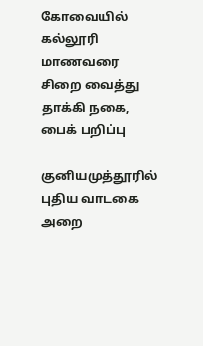கோவையில் கல்லூரி மாணவரை சிறை வைத்து தாக்கி நகை, பைக் பறிப்பு

குனியமுத்தூரில் புதிய வாடகை அறை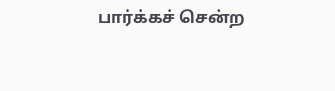பார்க்கச் சென்ற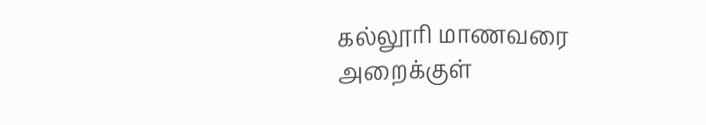கல்லூரி மாணவரை அறைக்குள்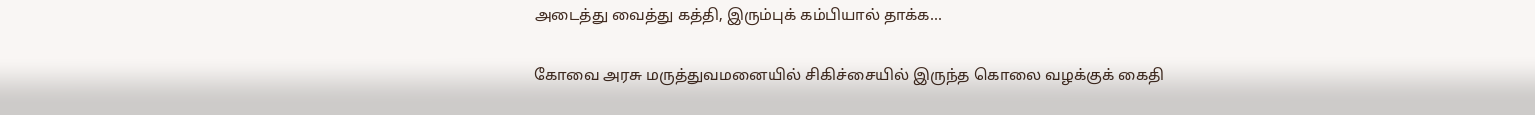அடைத்து வைத்து கத்தி, இரும்புக் கம்பியால் தாக்க...

கோவை அரசு மருத்துவமனையில் சிகிச்சையில் இருந்த கொலை வழக்குக் கைதி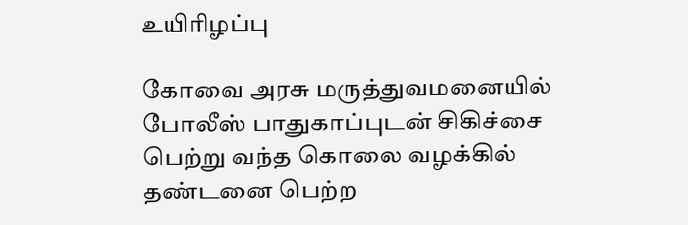உயிரிழப்பு

கோவை அரசு மருத்துவமனையில் போலீஸ் பாதுகாப்புடன் சிகிச்சை பெற்று வந்த கொலை வழக்கில் தண்டனை பெற்ற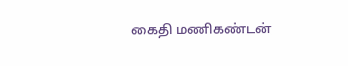கைதி மணிகண்டன்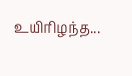உயிரிழந்த...